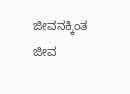ಜೀವನಕ್ಕಿಂತ ಜೀವ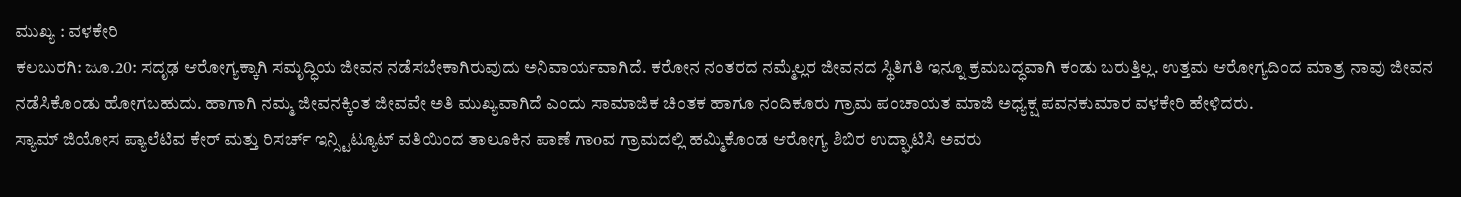ಮುಖ್ಯ : ವಳಕೇರಿ
ಕಲಬುರಗಿ: ಜೂ.20: ಸದೃಢ ಆರೋಗ್ಯಕ್ಕಾಗಿ ಸಮೃದ್ಧಿಯ ಜೀವನ ನಡೆಸಬೇಕಾಗಿರುವುದು ಅನಿವಾರ್ಯವಾಗಿದೆ. ಕರೋನ ನಂತರದ ನಮ್ಮೆಲ್ಲರ ಜೀವನದ ಸ್ಥಿತಿಗತಿ ಇನ್ನೂ ಕ್ರಮಬದ್ಧವಾಗಿ ಕಂಡು ಬರುತ್ತಿಲ್ಲ. ಉತ್ತಮ ಆರೋಗ್ಯದಿಂದ ಮಾತ್ರ ನಾವು ಜೀವನ ನಡೆಸಿಕೊಂಡು ಹೋಗಬಹುದು. ಹಾಗಾಗಿ ನಮ್ಮ ಜೀವನಕ್ಕಿಂತ ಜೀವವೇ ಅತಿ ಮುಖ್ಯವಾಗಿದೆ ಎಂದು ಸಾಮಾಜಿಕ ಚಿಂತಕ ಹಾಗೂ ನಂದಿಕೂರು ಗ್ರಾಮ ಪಂಚಾಯತ ಮಾಜಿ ಅಧ್ಯಕ್ಷ ಪವನಕುಮಾರ ವಳಕೇರಿ ಹೇಳಿದರು.
ಸ್ಯಾಮ್ ಜಿಯೋಸ ಪ್ಯಾಲೆಟಿವ ಕೇರ್ ಮತ್ತು ರಿಸರ್ಚ್ ಇನ್ಸ್ಟಿಟ್ಯೂಟ್ ವತಿಯಿಂದ ತಾಲೂಕಿನ ಪಾಣೆ ಗಾoವ ಗ್ರಾಮದಲ್ಲಿ ಹಮ್ಮಿಕೊಂಡ ಆರೋಗ್ಯ ಶಿಬಿರ ಉದ್ಘಾಟಿಸಿ ಅವರು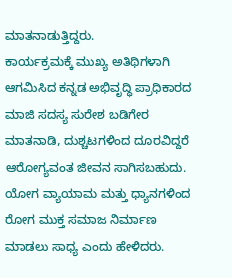ಮಾತನಾಡುತ್ತಿದ್ದರು.
ಕಾರ್ಯಕ್ರಮಕ್ಕೆ ಮುಖ್ಯ ಅತಿಥಿಗಳಾಗಿ ಆಗಮಿಸಿದ ಕನ್ನಡ ಅಭಿವೃದ್ಧಿ ಪ್ರಾಧಿಕಾರದ ಮಾಜಿ ಸದಸ್ಯ ಸುರೇಶ ಬಡಿಗೇರ ಮಾತನಾಡಿ, ದುಶ್ಚಟಗಳಿಂದ ದೂರವಿದ್ದರೆ ಆರೋಗ್ಯವಂತ ಜೀವನ ಸಾಗಿಸಬಹುದು. ಯೋಗ ವ್ಯಾಯಾಮ ಮತ್ತು ಧ್ಯಾನಗಳಿಂದ ರೋಗ ಮುಕ್ತ ಸಮಾಜ ನಿರ್ಮಾಣ ಮಾಡಲು ಸಾಧ್ಯ ಎಂದು ಹೇಳಿದರು.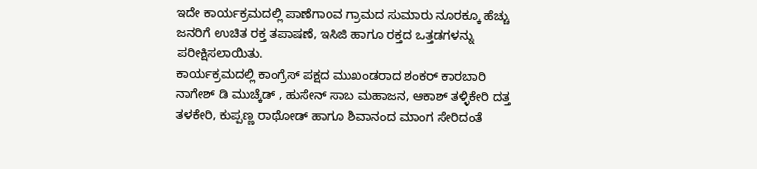ಇದೇ ಕಾರ್ಯಕ್ರಮದಲ್ಲಿ ಪಾಣೆಗಾoವ ಗ್ರಾಮದ ಸುಮಾರು ನೂರಕ್ಕೂ ಹೆಚ್ಚು ಜನರಿಗೆ ಉಚಿತ ರಕ್ತ ತಪಾಷಣೆ, ಇಸಿಜಿ ಹಾಗೂ ರಕ್ತದ ಒತ್ತಡಗಳನ್ನು ಪರೀಕ್ಷಿಸಲಾಯಿತು.
ಕಾರ್ಯಕ್ರಮದಲ್ಲಿ ಕಾಂಗ್ರೆಸ್ ಪಕ್ಷದ ಮುಖಂಡರಾದ ಶಂಕರ್ ಕಾರಬಾರಿ ನಾಗೇಶ್ ಡಿ ಮುಚ್ಕೆಡ್ , ಹುಸೇನ್ ಸಾಬ ಮಹಾಜನ, ಆಕಾಶ್ ತಳ್ಳಿಕೇರಿ ದತ್ತ ತಳಕೇರಿ, ಕುಪ್ಪಣ್ಣ ರಾಥೋಡ್ ಹಾಗೂ ಶಿವಾನಂದ ಮಾಂಗ ಸೇರಿದಂತೆ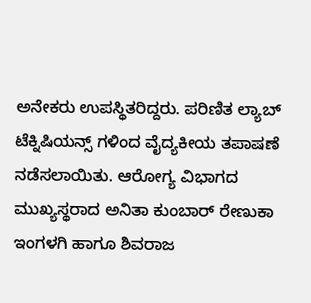ಅನೇಕರು ಉಪಸ್ಥಿತರಿದ್ದರು. ಪರಿಣಿತ ಲ್ಯಾಬ್ ಟೆಕ್ನಿಷಿಯನ್ಸ್ ಗಳಿಂದ ವೈದ್ಯಕೀಯ ತಪಾಷಣೆ ನಡೆಸಲಾಯಿತು. ಆರೋಗ್ಯ ವಿಭಾಗದ ಮುಖ್ಯಸ್ಥರಾದ ಅನಿತಾ ಕುಂಬಾರ್ ರೇಣುಕಾ ಇಂಗಳಗಿ ಹಾಗೂ ಶಿವರಾಜ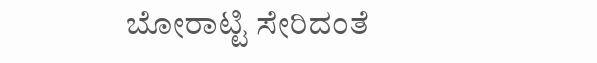ಬೋರಾಟ್ಟಿ ಸೇರಿದಂತೆ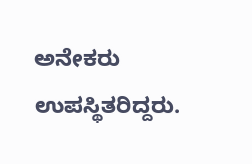ಅನೇಕರು ಉಪಸ್ಥಿತರಿದ್ದರು.